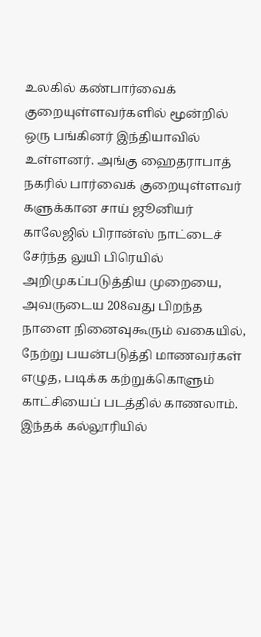உலகில் கண்பார்வைக் குறையுள்ளவர்களில் மூன்றில் ஒரு பங்கினர் இந்தியாவில் உள்ளனர். அங்கு ஹைதராபாத் நகரில் பார்வைக் குறையுள்ளவர் களுக்கான சாய் ஜூனியர் காலேஜில் பிரான்ஸ் நாட்டைச் சேர்ந்த லுயி பிரெயில் அறிமுகப்படுத்திய முறையை, அவருடைய 208வது பிறந்த நாளை நினைவுகூரும் வகையில், நேற்று பயன்படுத்தி மாணவர்கள் எழுத, படிக்க கற்றுக்கொளும் காட்சியைப் படத்தில் காணலாம். இந்தக் கல்லூரியில்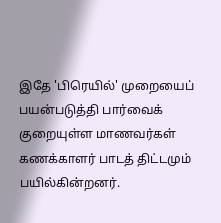இதே 'பிரெயில்' முறையைப் பயன்படுத்தி பார்வைக் குறையுள்ள மாணவர்கள் கணக்காளர் பாடத் திட்டமும் பயில்கின்றனர்.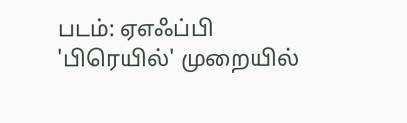படம்: ஏஎஃப்பி
'பிரெயில்' முறையில்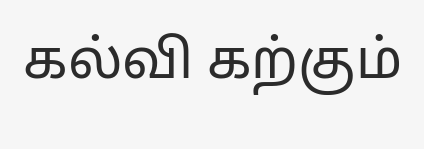கல்வி கற்கும்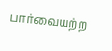பார்வையற்ற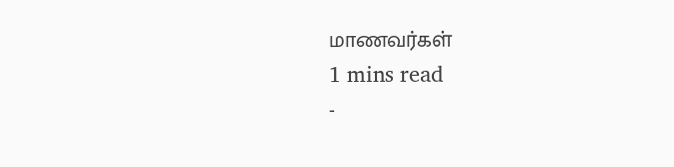மாணவர்கள்
1 mins read
-